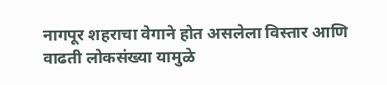नागपूर शहराचा वेगाने होत असलेला विस्तार आणि वाढती लोकसंख्या यामुळे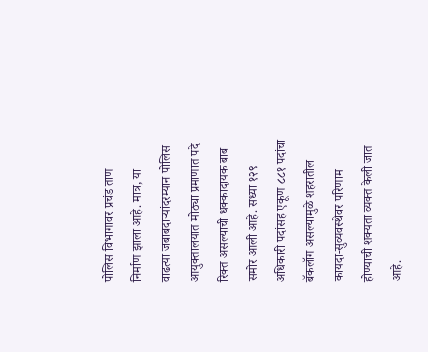पोलिस विभागावर प्रचंड ताण निर्माण झाला आहे. मात्र, या वाढत्या जबाबदाऱ्यांदरम्यान पोलिस आयुक्तालयात मोठ्या प्रमाणात पदे रिक्त असल्याची धक्कादायक बाब समोर आली आहे. सध्या १२९ अधिकारी पदांसह एकूण ८८१ पदांचा बॅकलॉग असल्यामुळे शहरातील कायदा-सुव्यवस्थेवर परिणाम होण्याची शक्यता व्यक्त केली जात आहे.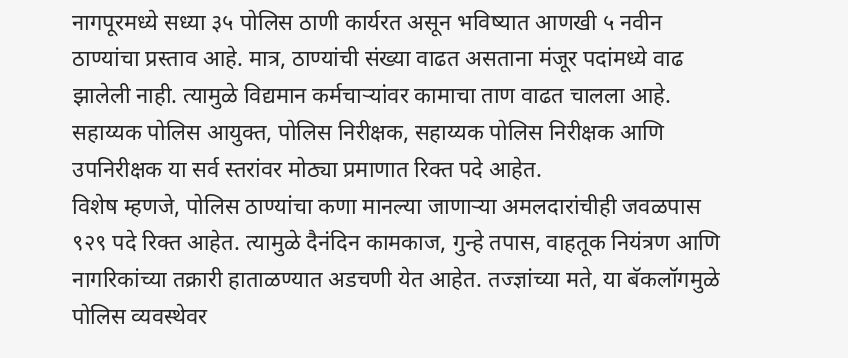नागपूरमध्ये सध्या ३५ पोलिस ठाणी कार्यरत असून भविष्यात आणखी ५ नवीन ठाण्यांचा प्रस्ताव आहे. मात्र, ठाण्यांची संख्या वाढत असताना मंजूर पदांमध्ये वाढ झालेली नाही. त्यामुळे विद्यमान कर्मचाऱ्यांवर कामाचा ताण वाढत चालला आहे. सहाय्यक पोलिस आयुक्त, पोलिस निरीक्षक, सहाय्यक पोलिस निरीक्षक आणि उपनिरीक्षक या सर्व स्तरांवर मोठ्या प्रमाणात रिक्त पदे आहेत.
विशेष म्हणजे, पोलिस ठाण्यांचा कणा मानल्या जाणाऱ्या अमलदारांचीही जवळपास ९२९ पदे रिक्त आहेत. त्यामुळे दैनंदिन कामकाज, गुन्हे तपास, वाहतूक नियंत्रण आणि नागरिकांच्या तक्रारी हाताळण्यात अडचणी येत आहेत. तज्ज्ञांच्या मते, या बॅकलॉगमुळे पोलिस व्यवस्थेवर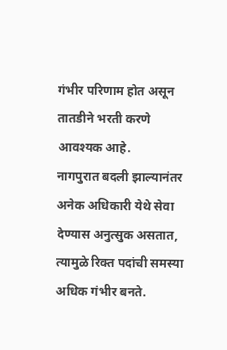गंभीर परिणाम होत असून तातडीने भरती करणे आवश्यक आहे.
नागपुरात बदली झाल्यानंतर अनेक अधिकारी येथे सेवा देण्यास अनुत्सुक असतात, त्यामुळे रिक्त पदांची समस्या अधिक गंभीर बनते.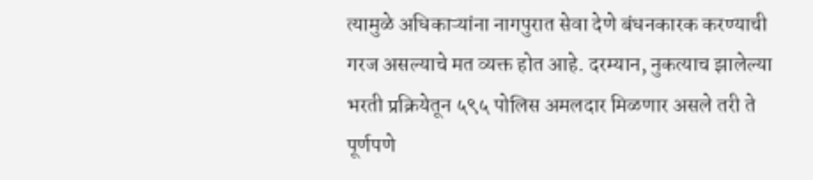त्यामुळे अधिकाऱ्यांना नागपुरात सेवा देणे बंधनकारक करण्याची गरज असल्याचे मत व्यक्त होत आहे. दरम्यान, नुकत्याच झालेल्या भरती प्रक्रियेतून ५९५ पोलिस अमलदार मिळणार असले तरी ते पूर्णपणे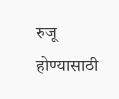रुजू होण्यासाठी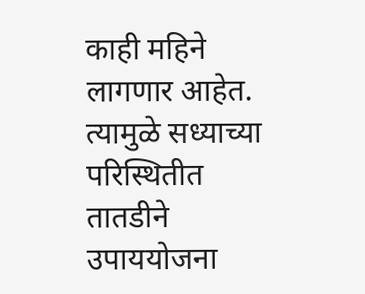काही महिने लागणार आहेत. त्यामुळे सध्याच्या परिस्थितीत तातडीने उपाययोजना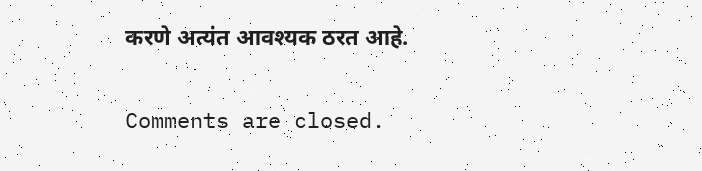करणे अत्यंत आवश्यक ठरत आहे.

Comments are closed.